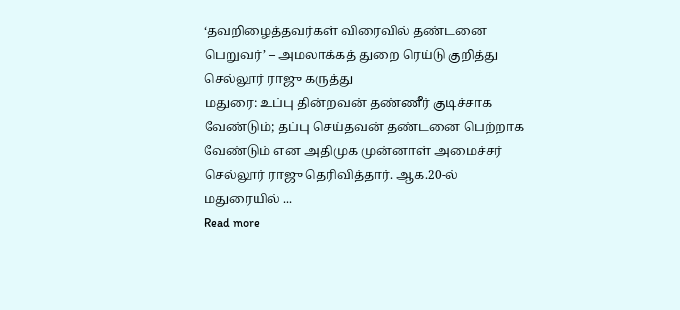‘தவறிழைத்தவர்கள் விரைவில் தண்டனை பெறுவர்’ – அமலாக்கத் துறை ரெய்டு குறித்து செல்லூர் ராஜு கருத்து
மதுரை: உப்பு தின்றவன் தண்ணீர் குடிச்சாக வேண்டும்; தப்பு செய்தவன் தண்டனை பெற்றாக வேண்டும் என அதிமுக முன்னாள் அமைச்சர் செல்லூர் ராஜு தெரிவித்தார். ஆக.20-ல் மதுரையில் ...
Read more